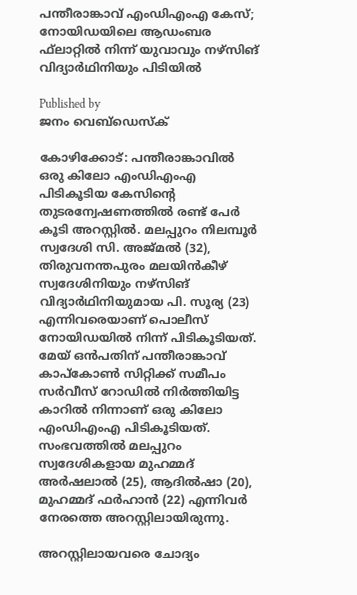പന്തീരാങ്കാവ് എംഡിഎംഎ കേസ്; നോയിഡയിലെ ആഡംബര ഫ്‌ലാറ്റില്‍ നിന്ന് യുവാവും നഴ്‌സിങ് വിദ്യാര്‍ഥിനിയും പിടിയില്‍

Published by
ജനം വെബ്‌ഡെസ്ക്

കോഴിക്കോട്: പന്തീരാങ്കാവില്‍ ഒരു കിലോ എംഡിഎംഎ പിടികൂടിയ കേസിന്റെ തുടരന്വേഷണത്തില്‍ രണ്ട് പേര്‍ കൂടി അറസ്റ്റില്‍. മലപ്പുറം നിലമ്പൂര്‍ സ്വദേശി സി. അജ്മല്‍ (32), തിരുവനന്തപുരം മലയിന്‍കീഴ് സ്വദേശിനിയും നഴ്‌സിങ് വിദ്യാര്‍ഥിനിയുമായ പി. സൂര്യ (23) എന്നിവരെയാണ് പൊലീസ് നോയിഡയില്‍ നിന്ന് പിടികൂടിയത്. മേയ് ഒന്‍പതിന് പന്തീരാങ്കാവ് കാപ്‌കോണ്‍ സിറ്റിക്ക് സമീപം സര്‍വീസ് റോഡില്‍ നിര്‍ത്തിയിട്ട കാറില്‍ നിന്നാണ് ഒരു കിലോ എംഡിഎംഎ പിടികൂടിയത്. സംഭവത്തില്‍ മലപ്പുറം സ്വദേശികളായ മുഹമ്മദ് അര്‍ഷലാല്‍ (25), ആദില്‍ഷാ (20), മുഹമ്മദ് ഫര്‍ഹാന്‍ (22) എന്നിവര്‍ നേരത്തെ അറസ്റ്റിലായിരുന്നു.

അറസ്റ്റിലായവരെ ചോദ്യം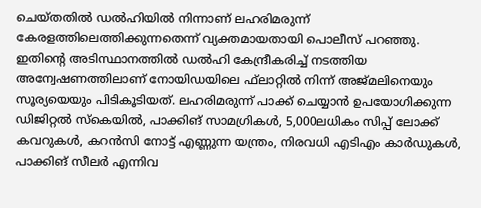ചെയ്തതില്‍ ഡല്‍ഹിയില്‍ നിന്നാണ് ലഹരിമരുന്ന് കേരളത്തിലെത്തിക്കുന്നതെന്ന് വ്യക്തമായതായി പൊലീസ് പറഞ്ഞു. ഇതിന്റെ അടിസ്ഥാനത്തില്‍ ഡല്‍ഹി കേന്ദ്രീകരിച്ച് നടത്തിയ അന്വേഷണത്തിലാണ് നോയിഡയിലെ ഫ്‌ലാറ്റില്‍ നിന്ന് അജ്മലിനെയും സൂര്യയെയും പിടികൂടിയത്. ലഹരിമരുന്ന് പാക്ക് ചെയ്യാന്‍ ഉപയോഗിക്കുന്ന ഡിജിറ്റല്‍ സ്‌കെയില്‍, പാക്കിങ് സാമഗ്രികള്‍, 5,000ലധികം സിപ്പ് ലോക്ക് കവറുകള്‍, കറന്‍സി നോട്ട് എണ്ണുന്ന യന്ത്രം, നിരവധി എടിഎം കാര്‍ഡുകള്‍, പാക്കിങ് സീലര്‍ എന്നിവ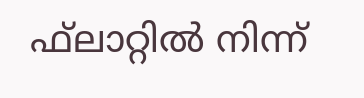ഫ്‌ലാറ്റില്‍ നിന്ന്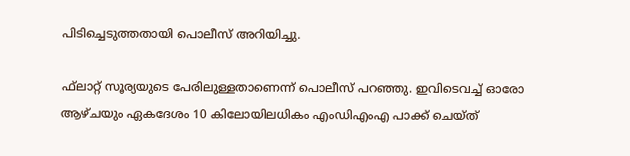പിടിച്ചെടുത്തതായി പൊലീസ് അറിയിച്ചു.

ഫ്‌ലാറ്റ് സൂര്യയുടെ പേരിലുള്ളതാണെന്ന് പൊലീസ് പറഞ്ഞു. ഇവിടെവച്ച് ഓരോ ആഴ്ചയും ഏകദേശം 10 കിലോയിലധികം എംഡിഎംഎ പാക്ക് ചെയ്ത്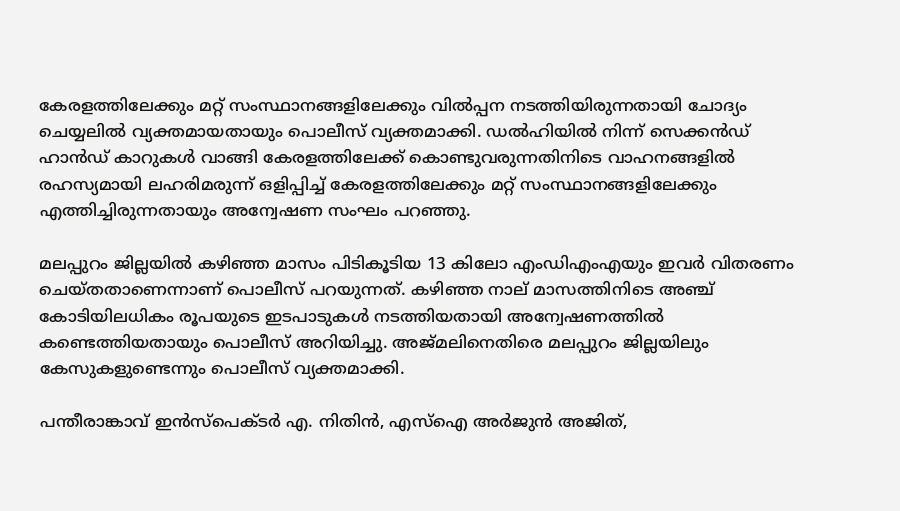കേരളത്തിലേക്കും മറ്റ് സംസ്ഥാനങ്ങളിലേക്കും വില്‍പ്പന നടത്തിയിരുന്നതായി ചോദ്യം ചെയ്യലില്‍ വ്യക്തമായതായും പൊലീസ് വ്യക്തമാക്കി. ഡല്‍ഹിയില്‍ നിന്ന് സെക്കന്‍ഡ് ഹാന്‍ഡ് കാറുകള്‍ വാങ്ങി കേരളത്തിലേക്ക് കൊണ്ടുവരുന്നതിനിടെ വാഹനങ്ങളില്‍ രഹസ്യമായി ലഹരിമരുന്ന് ഒളിപ്പിച്ച് കേരളത്തിലേക്കും മറ്റ് സംസ്ഥാനങ്ങളിലേക്കും എത്തിച്ചിരുന്നതായും അന്വേഷണ സംഘം പറഞ്ഞു.

മലപ്പുറം ജില്ലയില്‍ കഴിഞ്ഞ മാസം പിടികൂടിയ 13 കിലോ എംഡിഎംഎയും ഇവര്‍ വിതരണം ചെയ്തതാണെന്നാണ് പൊലീസ് പറയുന്നത്. കഴിഞ്ഞ നാല് മാസത്തിനിടെ അഞ്ച് കോടിയിലധികം രൂപയുടെ ഇടപാടുകള്‍ നടത്തിയതായി അന്വേഷണത്തില്‍ കണ്ടെത്തിയതായും പൊലീസ് അറിയിച്ചു. അജ്മലിനെതിരെ മലപ്പുറം ജില്ലയിലും കേസുകളുണ്ടെന്നും പൊലീസ് വ്യക്തമാക്കി.

പന്തീരാങ്കാവ് ഇന്‍സ്‌പെക്ടര്‍ എ. നിതിന്‍, എസ്ഐ അര്‍ജുന്‍ അജിത്,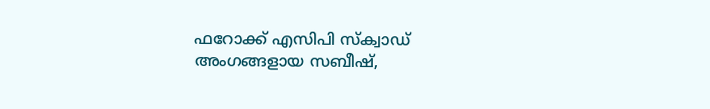ഫറോക്ക് എസിപി സ്‌ക്വാഡ് അംഗങ്ങളായ സബീഷ്,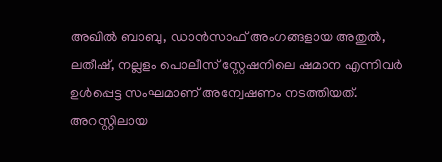അഖില്‍ ബാബു, ഡാന്‍സാഫ് അംഗങ്ങളായ അതുല്‍, ലതീഷ്, നല്ലളം പൊലീസ് സ്റ്റേഷനിലെ ഷമാന എന്നിവര്‍ ഉള്‍പ്പെട്ട സംഘമാണ് അന്വേഷണം നടത്തിയത്. അറസ്റ്റിലായ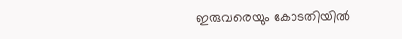ഇരുവരെയും കോടതിയില്‍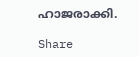ഹാജരാക്കി.

Share